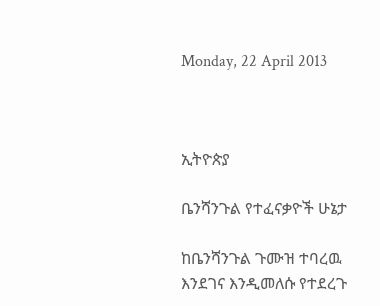Monday, 22 April 2013



ኢትዮጵያ

ቤንሻንጉል የተፈናቃዮች ሁኔታ

ከቤንሻንጉል ጉሙዝ ተባረዉ እንደገና እንዲመለሱ የተደረጉ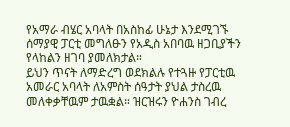የአማራ ብሄር አባላት በአስከፊ ሁኔታ እንደሚገኙ ሰማያዊ ፓርቲ መግለፁን የአዲስ አበባዉ ዘጋቢያችን የላከልን ዘገባ ያመለክታል።
ይህን ጥናት ለማድረግ ወደክልሉ የተጓዙ የፓርቲዉ አመራር አባላት ለአምስት ሰዓታት ያህል ታስረዉ መለቀቃቸዉም ታዉቋል። ዝርዝሩን ዮሐንስ ገብረ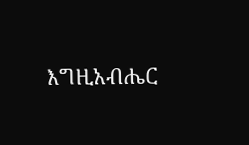እግዚአብሔር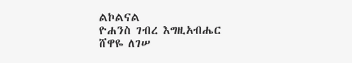ልኮልናል
ዮሐንስ ገብረ እግዚአብሔር
ሸዋዬ ለገሠ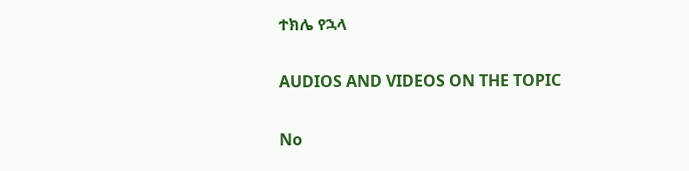ተክሌ የኋላ

AUDIOS AND VIDEOS ON THE TOPIC

No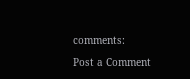comments:

Post a Comment